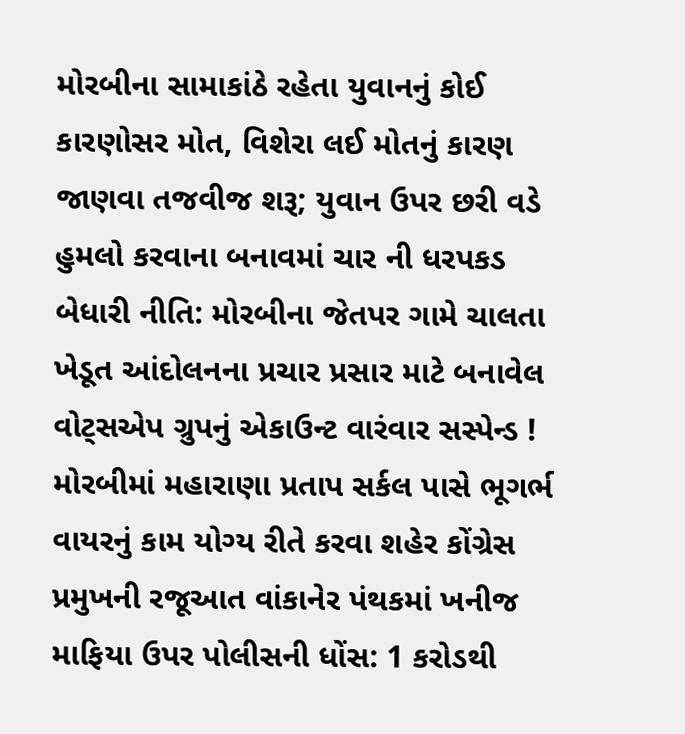મોરબીના સામાકાંઠે રહેતા યુવાનનું કોઈ કારણોસર મોત, વિશેરા લઈ મોતનું કારણ જાણવા તજવીજ શરૂ; યુવાન ઉપર છરી વડે હુમલો કરવાના બનાવમાં ચાર ની ધરપકડ બેધારી નીતિ: મોરબીના જેતપર ગામે ચાલતા ખેડૂત આંદોલનના પ્રચાર પ્રસાર માટે બનાવેલ વોટ્સએપ ગ્રુપનું એકાઉન્ટ વારંવાર સસ્પેન્ડ !  મોરબીમાં મહારાણા પ્રતાપ સર્કલ પાસે ભૂગર્ભ વાયરનું કામ યોગ્ય રીતે કરવા શહેર કોંગ્રેસ પ્રમુખની રજૂઆત વાંકાનેર પંથકમાં ખનીજ માફિયા ઉપર પોલીસની ધોંસ: 1 કરોડથી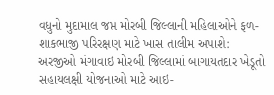વધુનો મુદામાલ જપ્ત મોરબી જિલ્લાની મહિલાઓને ફળ-શાકભાજી પરિરક્ષણ માટે ખાસ તાલીમ અપાશે: અરજીઓ મંગાવાઇ મોરબી જિલ્લામાં બાગાયતદાર ખેડૂતો સહાયલક્ષી યોજનાઓ માટે આઇ-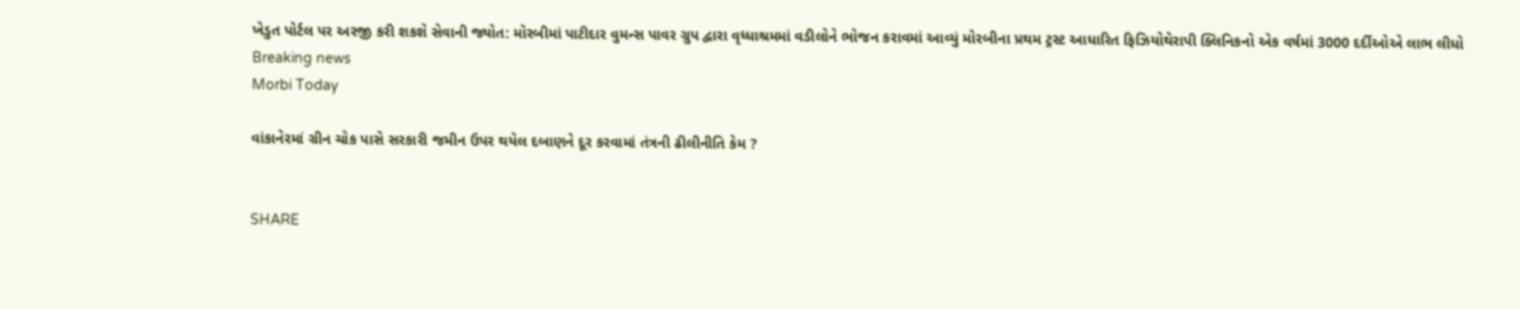ખેડુત પોર્ટલ પર અરજી કરી શકશે સેવાની જ્યોત: મોરબીમાં પાટીદાર વુમન્સ પાવર ગ્રુપ દ્વારા વૃધ્ધાશ્રમમાં વડીલોને ભોજન કરાવમાં આવ્યું મોરબીના પ્રથમ ટ્રસ્ટ આધારિત ફિઝિયોથેરાપી ક્લિનિકનો એક વર્ષમાં 3000 દર્દીઓએ લાભ લીધો
Breaking news
Morbi Today

વાંકાનેરમાં ગ્રીન ચોક પાસે સરકારી જમીન ઉપર થયેલ દબાણને દૂર કરવામાં તંત્રની ઢીલીનીતિ કેમ ?


SHARE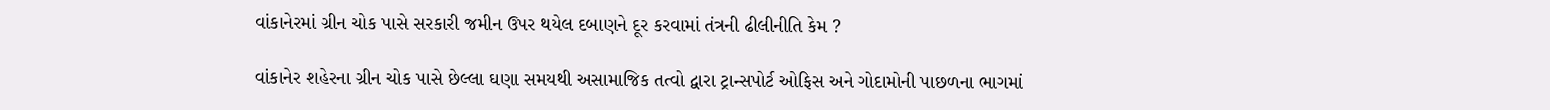વાંકાનેરમાં ગ્રીન ચોક પાસે સરકારી જમીન ઉપર થયેલ દબાણને દૂર કરવામાં તંત્રની ઢીલીનીતિ કેમ ?

વાંકાનેર શહેરના ગ્રીન ચોક પાસે છેલ્લા ઘણા સમયથી અસામાજિક તત્વો દ્વારા ટ્રાન્સપોર્ટ ઓફિસ અને ગોદામોની પાછળના ભાગમાં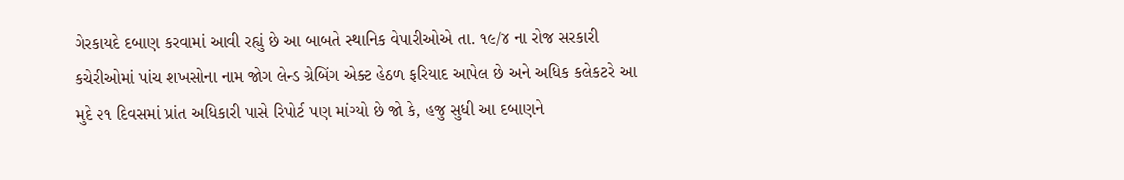ગેરકાયદે દબાણ કરવામાં આવી રહ્યું છે આ બાબતે સ્થાનિક વેપારીઓએ તા. ૧૯/૪ ના રોજ સરકારી કચેરીઓમાં પાંચ શખસોના નામ જોગ લેન્ડ ગ્રેબિંગ એક્ટ હેઠળ ફરિયાદ આપેલ છે અને અધિક કલેકટરે આ મુદે ૨૧ દિવસમાં પ્રાંત અધિકારી પાસે રિપોર્ટ પણ માંગ્યો છે જો કે, હજુ સુધી આ દબાણને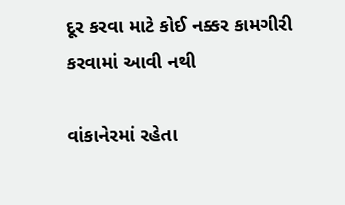દૂર કરવા માટે કોઈ નક્કર કામગીરી કરવામાં આવી નથી

વાંકાનેરમાં રહેતા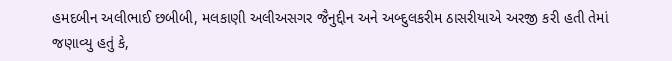હમદબીન અલીભાઈ છબીબી, મલકાણી અલીઅસગર જૈનુદ્દીન અને અબ્દુલકરીમ ઠાસરીયાએ અરજી કરી હતી તેમાં જણાવ્યુ હતું કે,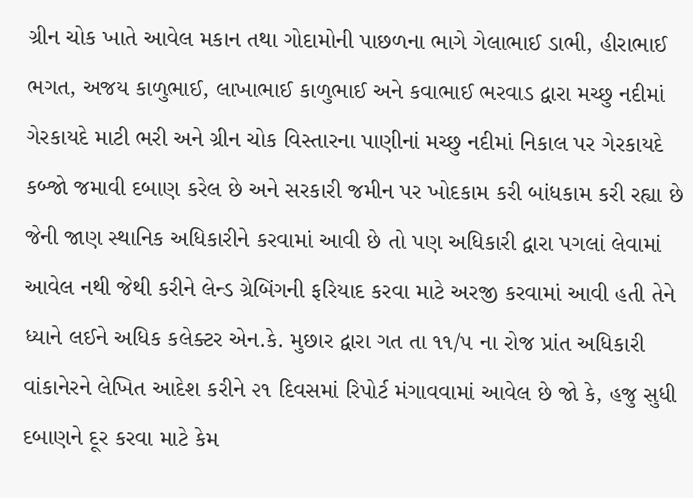ગ્રીન ચોક ખાતે આવેલ મકાન તથા ગોદામોની પાછળના ભાગે ગેલાભાઈ ડાભી, હીરાભાઈ ભગત, અજય કાળુભાઈ, લાખાભાઈ કાળુભાઈ અને કવાભાઈ ભરવાડ દ્વારા મચ્છુ નદીમાં ગેરકાયદે માટી ભરી અને ગ્રીન ચોક વિસ્તારના પાણીનાં મચ્છુ નદીમાં નિકાલ પર ગેરકાયદે કબ્જો જમાવી દબાણ કરેલ છે અને સરકારી જમીન પર ખોદકામ કરી બાંધકામ કરી રહ્યા છે જેની જાણ સ્થાનિક અધિકારીને કરવામાં આવી છે તો પણ અધિકારી દ્વારા પગલાં લેવામાં આવેલ નથી જેથી કરીને લેન્ડ ગ્રેબિંગની ફરિયાદ કરવા માટે અરજી કરવામાં આવી હતી તેને ધ્યાને લઈને અધિક કલેક્ટર એન.કે. મુછાર દ્વારા ગત તા ૧૧/૫ ના રોજ પ્રાંત અધિકારી વાંકાનેરને લેખિત આદેશ કરીને ૨૧ દિવસમાં રિપોર્ટ મંગાવવામાં આવેલ છે જો કે, હજુ સુધી દબાણને દૂર કરવા માટે કેમ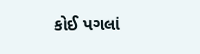કોઈ પગલાં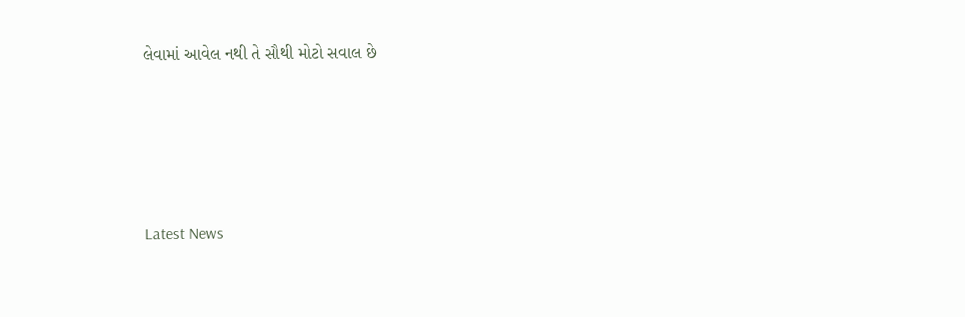લેવામાં આવેલ નથી તે સૌથી મોટો સવાલ છે






Latest News